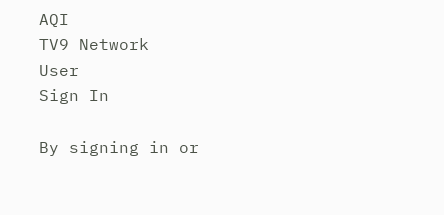AQI
TV9 Network
User
Sign In

By signing in or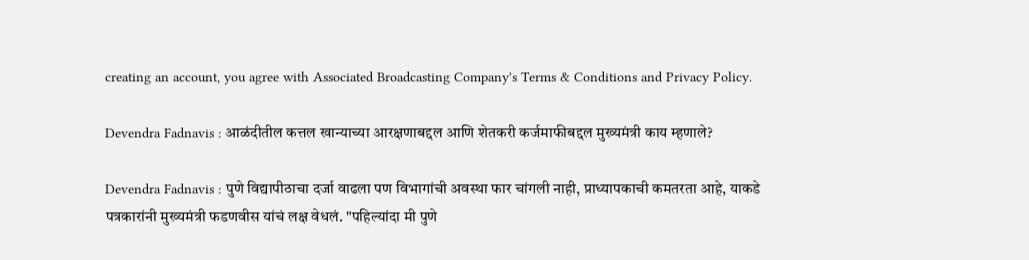creating an account, you agree with Associated Broadcasting Company's Terms & Conditions and Privacy Policy.

Devendra Fadnavis : आळंदीतील कत्तल खान्याच्या आरक्षणाबद्दल आणि शेतकरी कर्जमाफीबद्दल मुख्यमंत्री काय म्हणाले?

Devendra Fadnavis : पुणे विद्यापीठाचा दर्जा वाढला पण विभागांची अवस्था फार चांगली नाही, प्राध्यापकाची कमतरता आहे, याकडे पत्रकारांनी मुख्यमंत्री फडणवीस यांचं लक्ष वेधलं. "पहिल्यांदा मी पुणे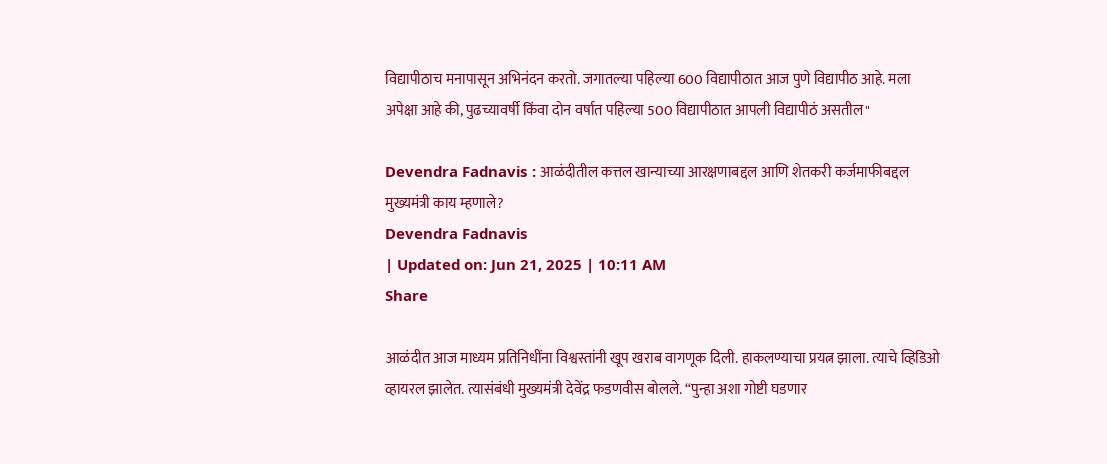विद्यापीठाच मनापासून अभिनंदन करतो. जगातल्या पहिल्या 600 विद्यापीठात आज पुणे विद्यापीठ आहे. मला अपेक्षा आहे की, पुढच्यावर्षी किंवा दोन वर्षात पहिल्या 500 विद्यापीठात आपली विद्यापीठं असतील"

Devendra Fadnavis : आळंदीतील कत्तल खान्याच्या आरक्षणाबद्दल आणि शेतकरी कर्जमाफीबद्दल मुख्यमंत्री काय म्हणाले?
Devendra Fadnavis
| Updated on: Jun 21, 2025 | 10:11 AM
Share

आळंदीत आज माध्यम प्रतिनिधींना विश्वस्तांनी खूप खराब वागणूक दिली. हाकलण्याचा प्रयत्न झाला. त्याचे व्हिडिओ व्हायरल झालेत. त्यासंबंधी मुख्यमंत्री देवेंद्र फडणवीस बोलले. “पुन्हा अशा गोष्टी घडणार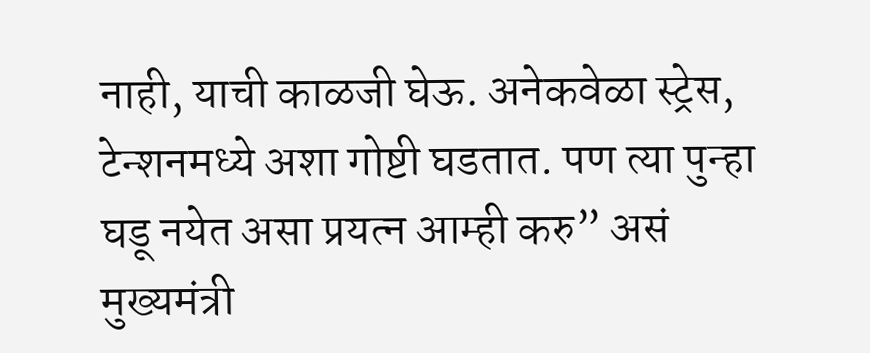नाही, याची काळजी घेऊ. अनेकवेळा स्ट्रेस, टेन्शनमध्ये अशा गोष्टी घडतात. पण त्या पुन्हा घडू नयेत असा प्रयत्न आम्ही करु” असं मुख्यमंत्री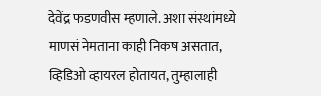देवेंद्र फडणवीस म्हणाले. अशा संस्थांमध्ये माणसं नेमताना काही निकष असतात, व्हिडिओ व्हायरल होतायत, तुम्हालाही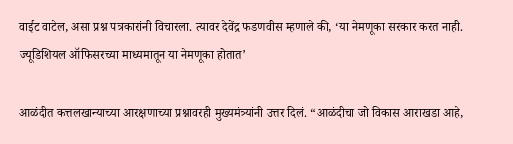वाईट वाटेल, असा प्रश्न पत्रकारांनी विचारला. त्यावर देवेंद्र फडणवीस म्हणाले की, ‘या नेमणूका सरकार करत नाही. ज्यूडिशियल ऑफिसरच्या माध्यमातून या नेमणूका होतात’

आळंदीत कत्तलखान्याच्या आरक्षणाच्या प्रश्नावरही मुख्यमंत्र्यांनी उत्तर दिलं. “आळंदीचा जो विकास आराखडा आहे,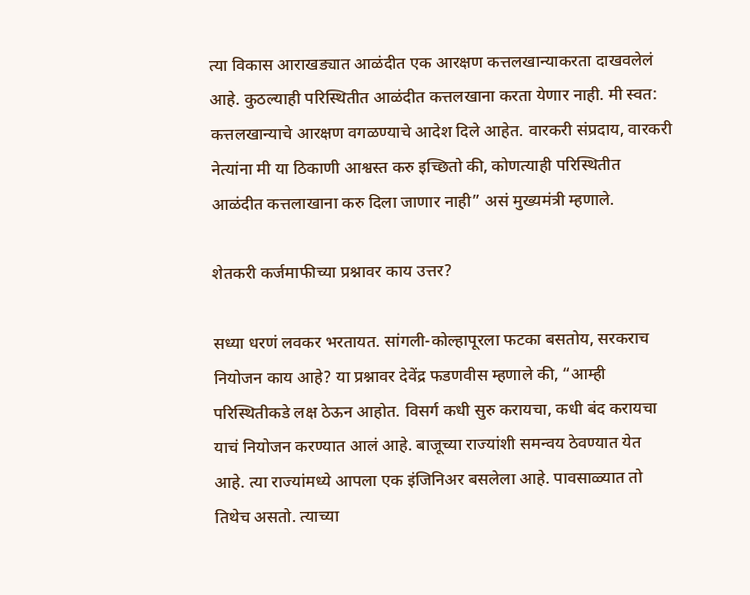त्या विकास आराखड्यात आळंदीत एक आरक्षण कत्तलखान्याकरता दाखवलेलं आहे. कुठल्याही परिस्थितीत आळंदीत कत्तलखाना करता येणार नाही. मी स्वत: कत्तलखान्याचे आरक्षण वगळण्याचे आदेश दिले आहेत. वारकरी संप्रदाय, वारकरी नेत्यांना मी या ठिकाणी आश्वस्त करु इच्छितो की, कोणत्याही परिस्थितीत आळंदीत कत्तलाखाना करु दिला जाणार नाही” असं मुख्यमंत्री म्हणाले.

शेतकरी कर्जमाफीच्या प्रश्नावर काय उत्तर?

सध्या धरणं लवकर भरतायत. सांगली-कोल्हापूरला फटका बसतोय, सरकराच नियोजन काय आहे? या प्रश्नावर देवेंद्र फडणवीस म्हणाले की, “आम्ही परिस्थितीकडे लक्ष ठेऊन आहोत. विसर्ग कधी सुरु करायचा, कधी बंद करायचा याचं नियोजन करण्यात आलं आहे. बाजूच्या राज्यांशी समन्वय ठेवण्यात येत आहे. त्या राज्यांमध्ये आपला एक इंजिनिअर बसलेला आहे. पावसाळ्यात तो तिथेच असतो. त्याच्या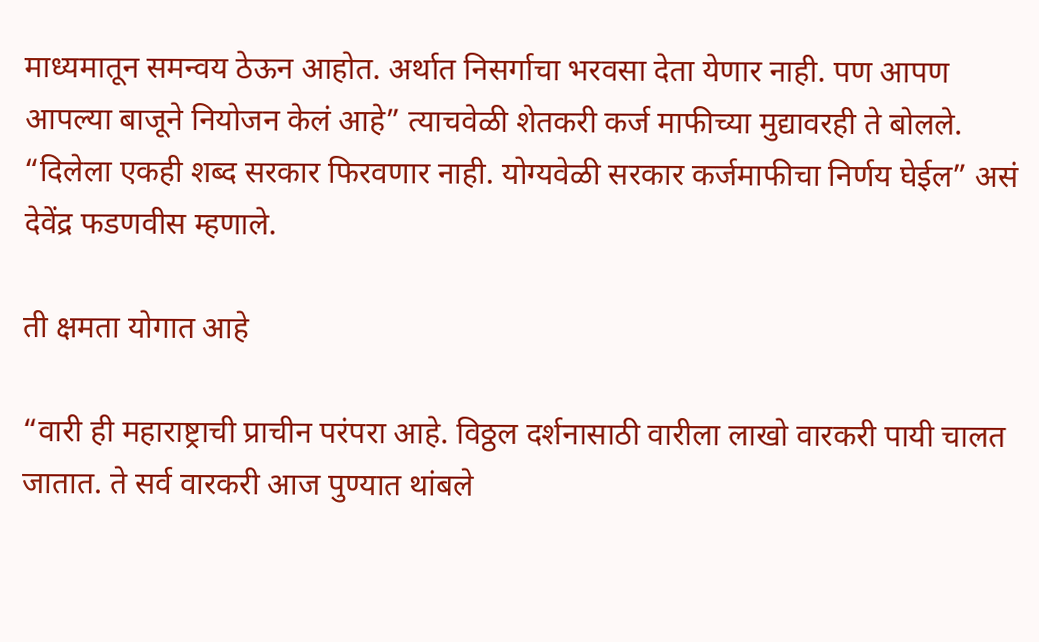माध्यमातून समन्वय ठेऊन आहोत. अर्थात निसर्गाचा भरवसा देता येणार नाही. पण आपण आपल्या बाजूने नियोजन केलं आहे” त्याचवेळी शेतकरी कर्ज माफीच्या मुद्यावरही ते बोलले. “दिलेला एकही शब्द सरकार फिरवणार नाही. योग्यवेळी सरकार कर्जमाफीचा निर्णय घेईल” असं देवेंद्र फडणवीस म्हणाले.

ती क्षमता योगात आहे

“वारी ही महाराष्ट्राची प्राचीन परंपरा आहे. विठ्ठल दर्शनासाठी वारीला लाखो वारकरी पायी चालत जातात. ते सर्व वारकरी आज पुण्यात थांबले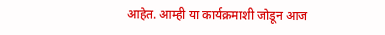आहेत. आम्ही या कार्यक्रमाशी जोडून आज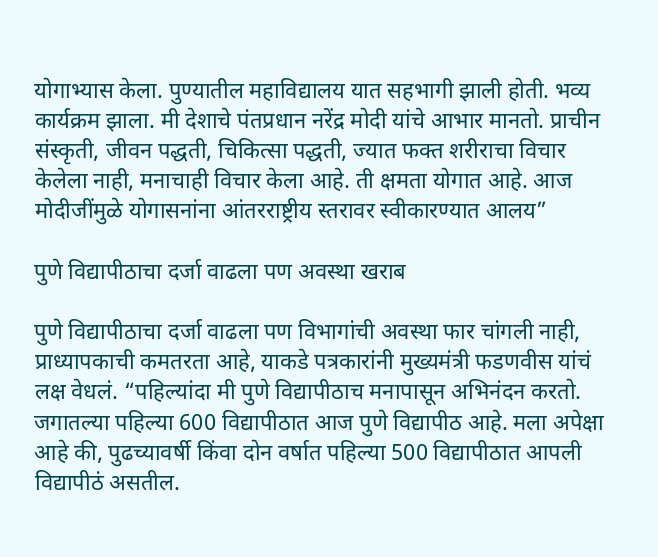योगाभ्यास केला. पुण्यातील महाविद्यालय यात सहभागी झाली होती. भव्य कार्यक्रम झाला. मी देशाचे पंतप्रधान नरेंद्र मोदी यांचे आभार मानतो. प्राचीन संस्कृती, जीवन पद्धती, चिकित्सा पद्धती, ज्यात फक्त शरीराचा विचार केलेला नाही, मनाचाही विचार केला आहे. ती क्षमता योगात आहे. आज मोदीजींमुळे योगासनांना आंतरराष्ट्रीय स्तरावर स्वीकारण्यात आलय”

पुणे विद्यापीठाचा दर्जा वाढला पण अवस्था खराब

पुणे विद्यापीठाचा दर्जा वाढला पण विभागांची अवस्था फार चांगली नाही, प्राध्यापकाची कमतरता आहे, याकडे पत्रकारांनी मुख्यमंत्री फडणवीस यांचं लक्ष वेधलं. “पहिल्यांदा मी पुणे विद्यापीठाच मनापासून अभिनंदन करतो. जगातल्या पहिल्या 600 विद्यापीठात आज पुणे विद्यापीठ आहे. मला अपेक्षा आहे की, पुढच्यावर्षी किंवा दोन वर्षात पहिल्या 500 विद्यापीठात आपली विद्यापीठं असतील.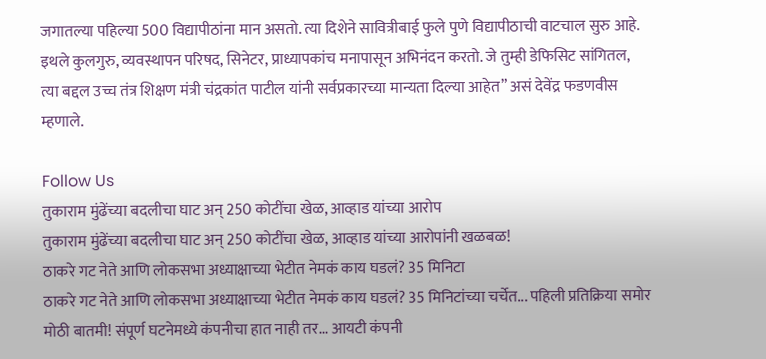जगातल्या पहिल्या 500 विद्यापीठांना मान असतो. त्या दिशेने सावित्रीबाई फुले पुणे विद्यापीठाची वाटचाल सुरु आहे. इथले कुलगुरु, व्यवस्थापन परिषद, सिनेटर, प्राध्यापकांच मनापासून अभिनंदन करतो. जे तुम्ही डेफिसिट सांगितल, त्या बद्दल उच्च तंत्र शिक्षण मंत्री चंद्रकांत पाटील यांनी सर्वप्रकारच्या मान्यता दिल्या आहेत” असं देवेंद्र फडणवीस म्हणाले.

Follow Us
तुकाराम मुंढेंच्या बदलीचा घाट अन् 250 कोटींचा खेळ, आव्हाड यांच्या आरोप
तुकाराम मुंढेंच्या बदलीचा घाट अन् 250 कोटींचा खेळ, आव्हाड यांच्या आरोपांनी खळबळ!
ठाकरे गट नेते आणि लोकसभा अध्याक्षाच्या भेटीत नेमकं काय घडलं? 35 मिनिटा
ठाकरे गट नेते आणि लोकसभा अध्याक्षाच्या भेटीत नेमकं काय घडलं? 35 मिनिटांच्या चर्चेत... पहिली प्रतिक्रिया समोर
मोठी बातमी! संपूर्ण घटनेमध्ये कंपनीचा हात नाही तर... आयटी कंपनी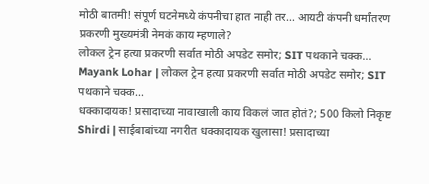मोठी बातमी! संपूर्ण घटनेमध्ये कंपनीचा हात नाही तर... आयटी कंपनी धर्मांतरण प्रकरणी मुख्यमंत्री नेमकं काय म्हणाले?
लोकल ट्रेन हत्या प्रकरणी सर्वात मोठी अपडेट समोर; SIT पथकाने चक्क...
Mayank Lohar | लोकल ट्रेन हत्या प्रकरणी सर्वात मोठी अपडेट समोर; SIT पथकाने चक्क...
धक्कादायक! प्रसादाच्या नावाखाली काय विकलं जात होतं?; 500 किलो निकृष्ट
Shirdi | साईबाबांच्या नगरीत धक्कादायक खुलासा! प्रसादाच्या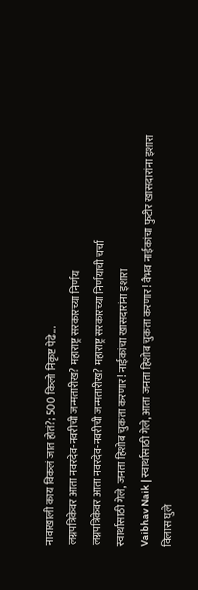नावाखाली काय विकलं जात होतं?; 500 किलो निकृष्ट पेढे...
लग्नपत्रिकेवर आता नवरदेव-नवरीची जन्मतारीख? महाराष्ट्र सरकारच्या निर्णय
लग्नपत्रिकेवर आता नवरदेव-नवरीची जन्मतारीख? महाराष्ट्र सरकारच्या निर्णयाची चर्चा
स्वार्थासाठी गेले, जनता हिशोब चुकता करणार! नाईकांचा खासदारांना इशारा
Vaibhav Naik | स्वार्थासाठी गेले, आता जनता हिशोब चुकता करणार! वैभव नाईकांचा फुटीर खासदारांना इशारा
विलास घुले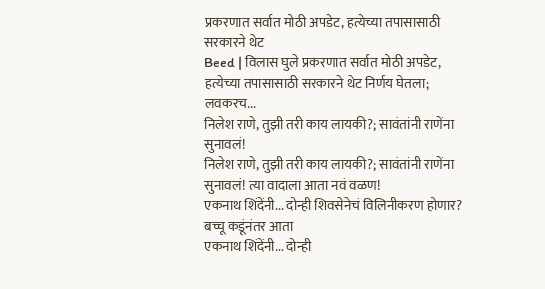प्रकरणात सर्वात मोठी अपडेट, हत्येच्या तपासासाठी सरकारने थेट
Beed | विलास घुले प्रकरणात सर्वात मोठी अपडेट, हत्येच्या तपासासाठी सरकारने थेट निर्णय घेतला; लवकरच...
निलेश राणे, तुझी तरी काय लायकी?; सावंतांनी राणेंना सुनावलं!
निलेश राणे, तुझी तरी काय लायकी?; सावंतांनी राणेंना सुनावलं! त्या वादाला आता नवं वळण!
एकनाथ शिंदेंनी... दोन्ही शिवसेनेचं विलिनीकरण होणार? बच्चू कडूंनंतर आता
एकनाथ शिंदेंनी... दोन्ही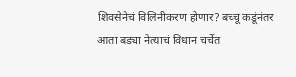शिवसेनेचं विलिनीकरण होणार? बच्चू कडूंनंतर आता बड्या नेत्याचं विधान चर्चेत